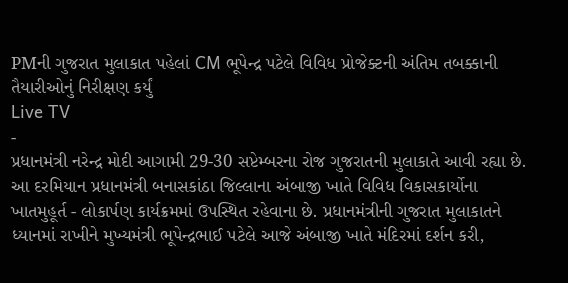PMની ગુજરાત મુલાકાત પહેલાં CM ભૂપેન્દ્ર પટેલે વિવિધ પ્રોજેક્ટની અંતિમ તબક્કાની તૈયારીઓનું નિરીક્ષણ કર્યું
Live TV
-
પ્રધાનમંત્રી નરેન્દ્ર મોદી આગામી 29-30 સપ્ટેમ્બરના રોજ ગુજરાતની મુલાકાતે આવી રહ્યા છે. આ દરમિયાન પ્રધાનમંત્રી બનાસકાંઠા જિલ્લાના અંબાજી ખાતે વિવિધ વિકાસકાર્યોના ખાતમુહૂર્ત - લોકાર્પણ કાર્યક્રમમાં ઉપસ્થિત રહેવાના છે. પ્રધાનમંત્રીની ગુજરાત મુલાકાતને ધ્યાનમાં રાખીને મુખ્યમંત્રી ભૂપેન્દ્રભાઈ પટેલે આજે અંબાજી ખાતે મંદિરમાં દર્શન કરી,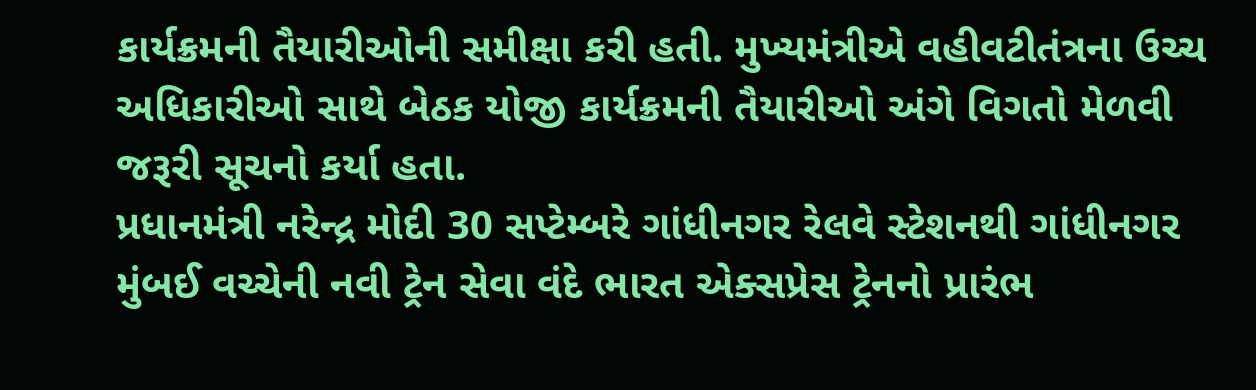કાર્યક્રમની તૈયારીઓની સમીક્ષા કરી હતી. મુખ્યમંત્રીએ વહીવટીતંત્રના ઉચ્ચ અધિકારીઓ સાથે બેઠક યોજી કાર્યક્રમની તૈયારીઓ અંગે વિગતો મેળવી જરૂરી સૂચનો કર્યા હતા.
પ્રધાનમંત્રી નરેન્દ્ર મોદી 30 સપ્ટેમ્બરે ગાંધીનગર રેલવે સ્ટેશનથી ગાંધીનગર મુંબઈ વચ્ચેની નવી ટ્રેન સેવા વંદે ભારત એક્સપ્રેસ ટ્રેનનો પ્રારંભ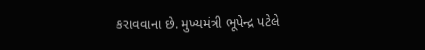કરાવવાના છે. મુખ્યમંત્રી ભૂપેન્દ્ર પટેલે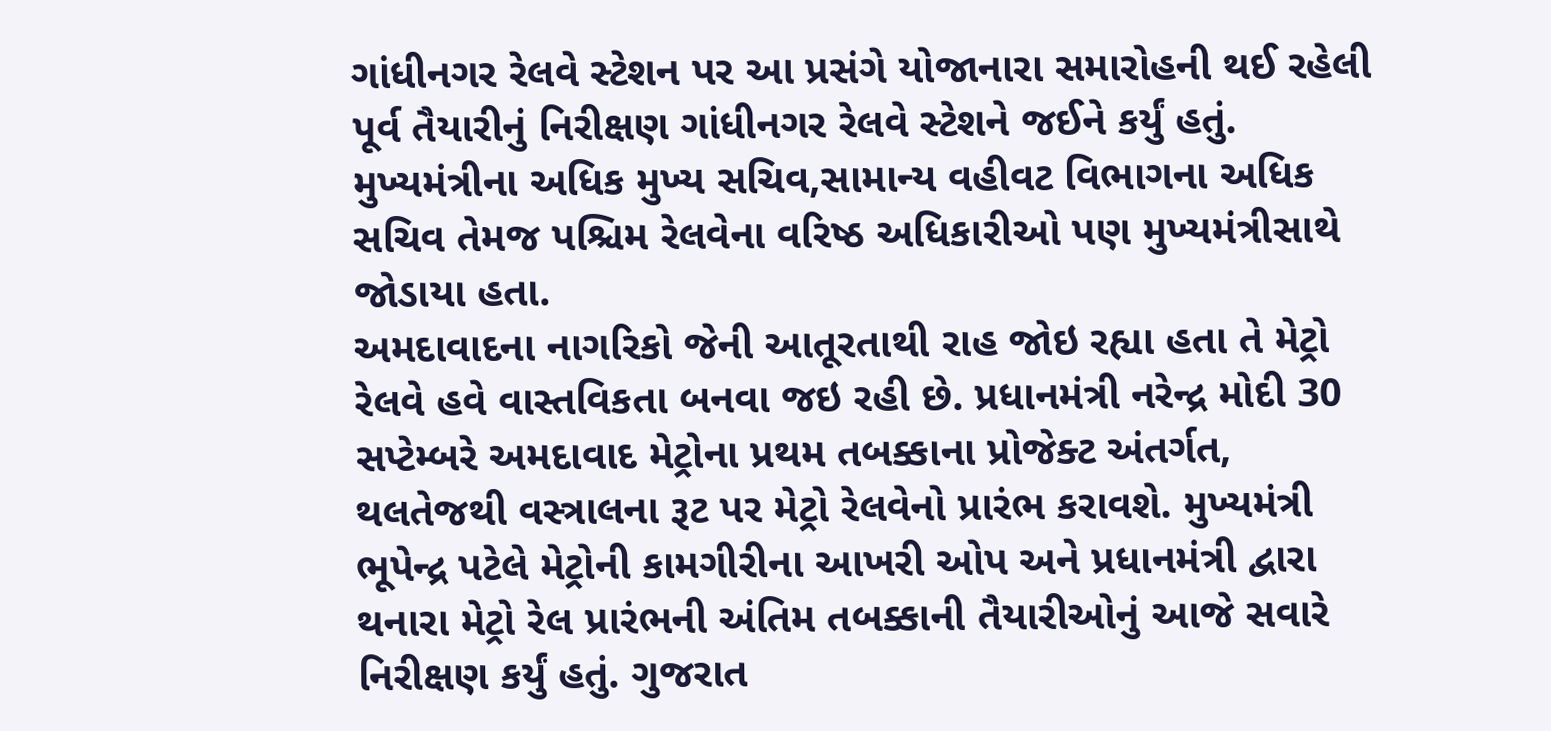ગાંધીનગર રેલવે સ્ટેશન પર આ પ્રસંગે યોજાનારા સમારોહની થઈ રહેલી પૂર્વ તૈયારીનું નિરીક્ષણ ગાંધીનગર રેલવે સ્ટેશને જઈને કર્યું હતું. મુખ્યમંત્રીના અધિક મુખ્ય સચિવ,સામાન્ય વહીવટ વિભાગના અધિક સચિવ તેમજ પશ્ચિમ રેલવેના વરિષ્ઠ અધિકારીઓ પણ મુખ્યમંત્રીસાથે જોડાયા હતા.
અમદાવાદના નાગરિકો જેની આતૂરતાથી રાહ જોઇ રહ્યા હતા તે મેટ્રો રેલવે હવે વાસ્તવિકતા બનવા જઇ રહી છે. પ્રધાનમંત્રી નરેન્દ્ર મોદી 30 સપ્ટેમ્બરે અમદાવાદ મેટ્રોના પ્રથમ તબક્કાના પ્રોજેક્ટ અંતર્ગત, થલતેજથી વસ્ત્રાલના રૂટ પર મેટ્રો રેલવેનો પ્રારંભ કરાવશે. મુખ્યમંત્રી ભૂપેન્દ્ર પટેલે મેટ્રોની કામગીરીના આખરી ઓપ અને પ્રધાનમંત્રી દ્વારા થનારા મેટ્રો રેલ પ્રારંભની અંતિમ તબક્કાની તૈયારીઓનું આજે સવારે નિરીક્ષણ કર્યું હતું. ગુજરાત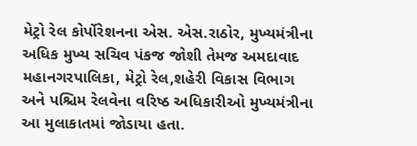મેટ્રો રેલ કોર્પોરેશનના એસ. એસ.રાઠોર, મુખ્યમંત્રીના અધિક મુખ્ય સચિવ પંકજ જોશી તેમજ અમદાવાદ મહાનગરપાલિકા, મેટ્રો રેલ,શહેરી વિકાસ વિભાગ અને પશ્ચિમ રેલવેના વરિષ્ઠ અધિકારીઓ મુખ્યમંત્રીના આ મુલાકાતમાં જોડાયા હતા.